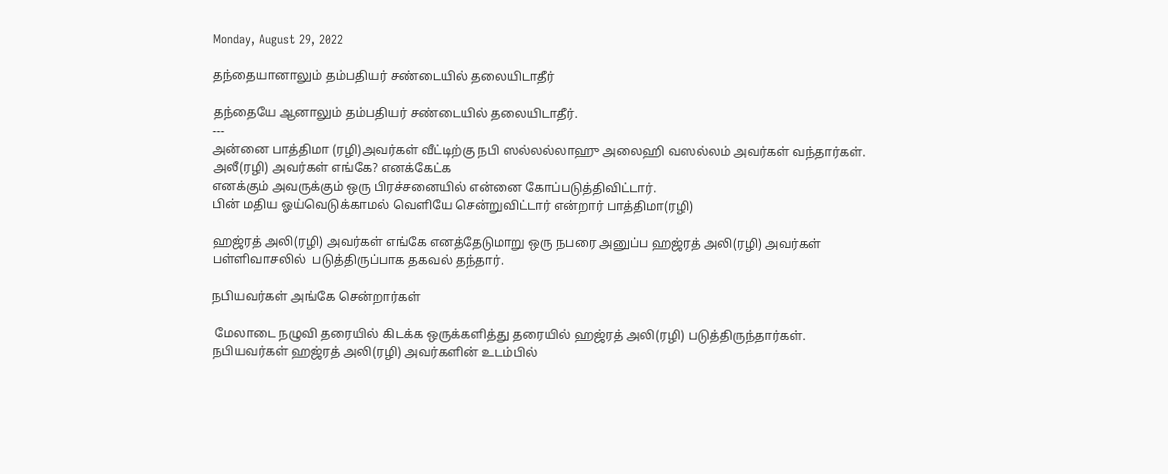Monday, August 29, 2022

தந்தையானாலும் தம்பதியர் சண்டையில் தலையிடாதீர்

தந்தையே ஆனாலும் தம்பதியர் சண்டையில் தலையிடாதீர்.
---
அன்னை பாத்திமா (ரழி)அவர்கள் வீட்டிற்கு நபி ஸல்லல்லாஹு அலைஹி வஸல்லம் அவர்கள் வந்தார்கள்.
அலீ(ரழி) அவர்கள் எங்கே? எனக்கேட்க
எனக்கும் அவருக்கும் ஒரு பிரச்சனையில் என்னை கோப்படுத்திவிட்டார்.
பின் மதிய ஓய்வெடுக்காமல் வெளியே சென்றுவிட்டார் என்றார் பாத்திமா(ரழி)

ஹஜ்ரத் அலி(ரழி) அவர்கள் எங்கே எனத்தேடுமாறு ஒரு நபரை அனுப்ப ஹஜ்ரத் அலி(ரழி) அவர்கள் பள்ளிவாசலில்  படுத்திருப்பாக தகவல் தந்தார்.

நபியவர்கள் அங்கே சென்றார்கள்

 மேலாடை நழுவி தரையில் கிடக்க ஒருக்களித்து தரையில் ஹஜ்ரத் அலி(ரழி) படுத்திருந்தார்கள்.
நபியவர்கள் ஹஜ்ரத் அலி(ரழி) அவர்களின் உடம்பில்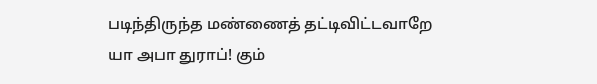படிந்திருந்த மண்ணைத் தட்டிவிட்டவாறே
யா அபா துராப்! கும்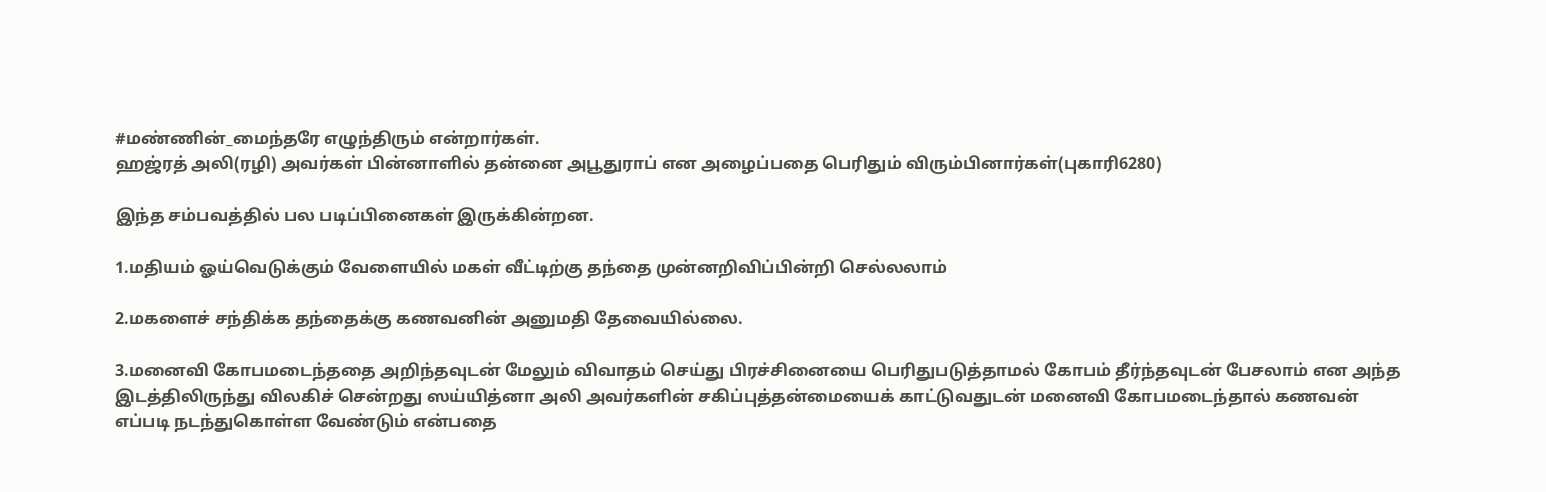#மண்ணின்_மைந்தரே எழுந்திரும் என்றார்கள்.
ஹஜ்ரத் அலி(ரழி) அவர்கள் பின்னாளில் தன்னை அபூதுராப் என அழைப்பதை பெரிதும் விரும்பினார்கள்(புகாரி6280)

இந்த சம்பவத்தில் பல படிப்பினைகள் இருக்கின்றன.

1.மதியம் ஓய்வெடுக்கும் வேளையில் மகள் வீட்டிற்கு தந்தை முன்னறிவிப்பின்றி செல்லலாம்

2.மகளைச் சந்திக்க தந்தைக்கு கணவனின் அனுமதி தேவையில்லை.

3.மனைவி கோபமடைந்ததை அறிந்தவுடன் மேலும் விவாதம் செய்து பிரச்சினையை பெரிதுபடுத்தாமல் கோபம் தீர்ந்தவுடன் பேசலாம் என அந்த இடத்திலிருந்து விலகிச் சென்றது ஸய்யித்னா அலி அவர்களின் சகிப்புத்தன்மையைக் காட்டுவதுடன் மனைவி கோபமடைந்தால் கணவன் எப்படி நடந்துகொள்ள வேண்டும் என்பதை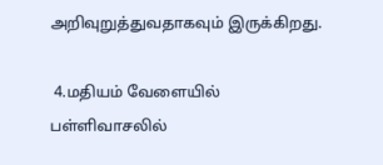அறிவுறுத்துவதாகவும் இருக்கிறது.

 4.மதியம் வேளையில் பள்ளிவாசலில்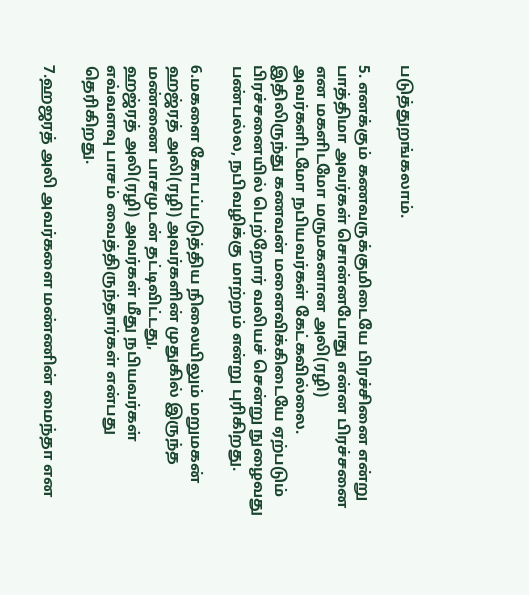படுத்துறங்கலாம்.

5. எனக்கும் கணவருக்குமிடையே பிரச்சினை என்று பாத்திமா அவர்கள் சொன்னபோது என்ன பிரச்சனை  என மகளிடமோ மருமகனான அலி(ரழி) அவர்களிடமோ நபியவர்கள் கேட்கவில்லை.
இதிலிருந்து கணவன் மனைவிக்கிடையே ஏற்படும் பிரச்சனையில் பெற்றோர் வலியச் சென்று நுழைவது
பண்பல்ல, நபிவழிக்கு மாற்றம் என்று புரிகிறது.

6.மகளை கோபப்படுத்திய நிலையிலும் மறுமகன்  ஹஜ்ரத் அலி(ரழி) அவர்களின் முதுகில் இருந்த மண்ணை பாசமுடன் தட்டிவிட்டது,
ஹஜ்ரத் அலி(ரழி) அவர்கள் மீது நபியவர்கள் எவ்வளவு பாசம் வைத்திருந்தார்கள் என்பது தெரிகிறது.

7.ஹஜரத் அலி அவர்களை மண்ணின் மைந்தா என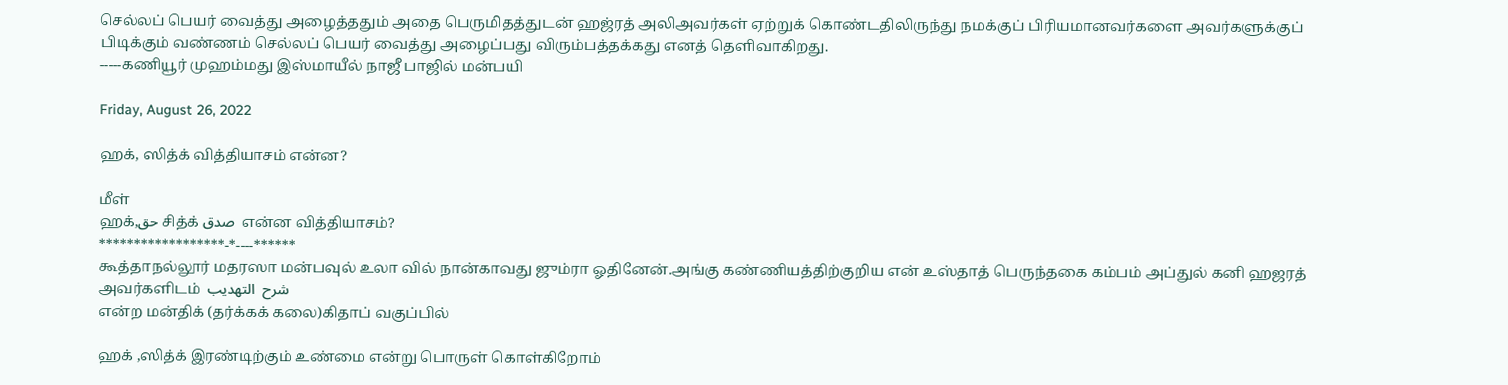செல்லப் பெயர் வைத்து அழைத்ததும் அதை பெருமிதத்துடன் ஹஜ்ரத் அலிஅவர்கள் ஏற்றுக் கொண்டதிலிருந்து நமக்குப் பிரியமானவர்களை அவர்களுக்குப் பிடிக்கும் வண்ணம் செல்லப் பெயர் வைத்து அழைப்பது விரும்பத்தக்கது எனத் தெளிவாகிறது.
-----கணியூர் முஹம்மது இஸ்மாயீல் நாஜீ பாஜில் மன்பயி

Friday, August 26, 2022

ஹக், ஸித்க் வித்தியாசம் என்ன?

மீள்
ஹக்,حق சித்க் صدق  என்ன வித்தியாசம்?
******************-*----******
கூத்தாநல்லூர் மதரஸா மன்பவுல் உலா வில் நான்காவது ஜும்ரா ஓதினேன்.அங்கு கண்ணியத்திற்குறிய என் உஸ்தாத் பெருந்தகை கம்பம் அப்துல் கனி ஹஜரத் அவர்களிடம்  شرح  التهديب
என்ற மன்திக் (தர்க்கக் கலை)கிதாப் வகுப்பில்

ஹக் ,ஸித்க் இரண்டிற்கும் உண்மை என்று பொருள் கொள்கிறோம்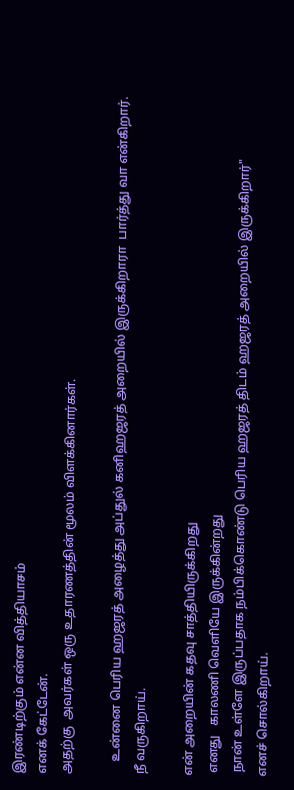இரண்டிற்கும் என்ன வித்தியாசம்
எனக் கேட்டேன்.
அதற்கு  அவர்கள் ஒரு உதாரணத்தின் மூலம் விளக்கினார்கள்.

    உன்னை பெரிய ஹஜரத் அழைத்து அப்துல் கனிஹஜரத் அறையில் இருக்கிறாரா  பார்த்து வா என்கிறார்.
நீ வருகிறாய்.

என் அறையின் கதவு சாத்தியிருக்கிறது
 எனது   காலணி வெளியே இருக்கின்றது
 நான் உள்ளே இருப்பதாக நம்பிக்கொண்டு பெரிய ஹஜரத் திடம் ஹஜரத் அறையில் இருக்கிறார்"
எனச் சொல்கிறாய்.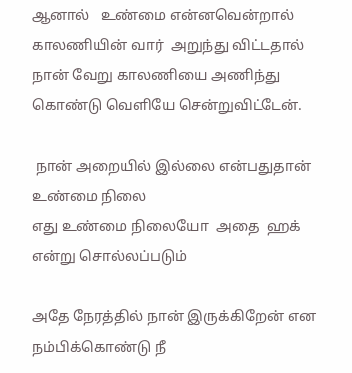ஆனால்   உண்மை என்னவென்றால் காலணியின் வார்  அறுந்து விட்டதால் நான் வேறு காலணியை அணிந்து கொண்டு வெளியே சென்றுவிட்டேன்.

 நான் அறையில் இல்லை என்பதுதான்
உண்மை நிலை
எது உண்மை நிலையோ  அதை  ஹக் என்று சொல்லப்படும்

அதே நேரத்தில் நான் இருக்கிறேன் என நம்பிக்கொண்டு நீ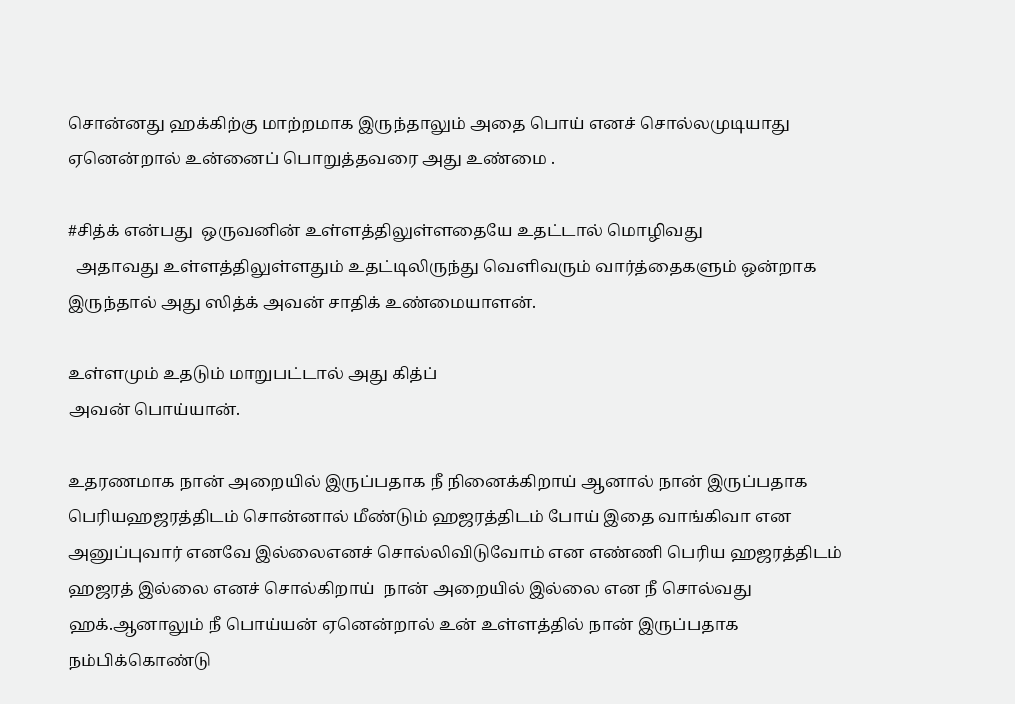சொன்னது ஹக்கிற்கு மாற்றமாக இருந்தாலும் அதை பொய் எனச் சொல்லமுடியாது  ஏனென்றால் உன்னைப் பொறுத்தவரை அது உண்மை .

#சித்க் என்பது  ஒருவனின் உள்ளத்திலுள்ளதையே உதட்டால் மொழிவது
  அதாவது உள்ளத்திலுள்ளதும் உதட்டிலிருந்து வெளிவரும் வார்த்தைகளும் ஒன்றாக இருந்தால் அது ஸித்க் அவன் சாதிக் உண்மையாளன்.

உள்ளமும் உதடும் மாறுபட்டால் அது கித்ப்
அவன் பொய்யான்.

உதரணமாக நான் அறையில் இருப்பதாக நீ நினைக்கிறாய் ஆனால் நான் இருப்பதாக பெரியஹஜரத்திடம் சொன்னால் மீண்டும் ஹஜரத்திடம் போய் இதை வாங்கிவா என அனுப்புவார் எனவே இல்லைஎனச் சொல்லிவிடுவோம் என எண்ணி பெரிய ஹஜரத்திடம் ஹஜரத் இல்லை எனச் சொல்கிறாய்  நான் அறையில் இல்லை என நீ சொல்வது ஹக்.ஆனாலும் நீ பொய்யன் ஏனென்றால் உன் உள்ளத்தில் நான் இருப்பதாக நம்பிக்கொண்டு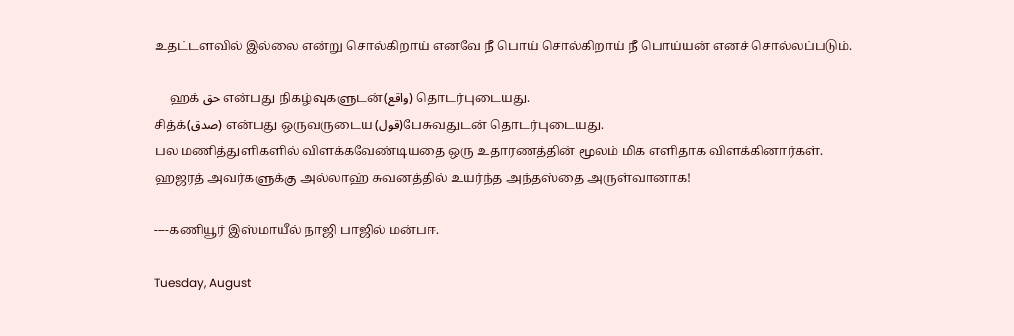உதட்டளவில் இல்லை என்று சொல்கிறாய் எனவே நீ பொய் சொல்கிறாய் நீ பொய்யன் எனச் சொல்லப்படும்.

     ஹக் حق என்பது நிகழ்வுகளுடன்(واقع) தொடர்புடையது.
சித்க்(صدق) என்பது ஒருவருடைய (قول)பேசுவதுடன் தொடர்புடையது.
பல மணித்துளிகளில் விளக்கவேண்டியதை ஒரு உதாரணத்தின் மூலம் மிக எளிதாக விளக்கினார்கள்.
ஹஜரத் அவர்களுக்கு அல்லாஹ் சுவனத்தில் உயர்ந்த அந்தஸ்தை அருள்வானாக!

----கணியூர் இஸ்மாயீல் நாஜி பாஜில் மன்பஈ.

Tuesday, August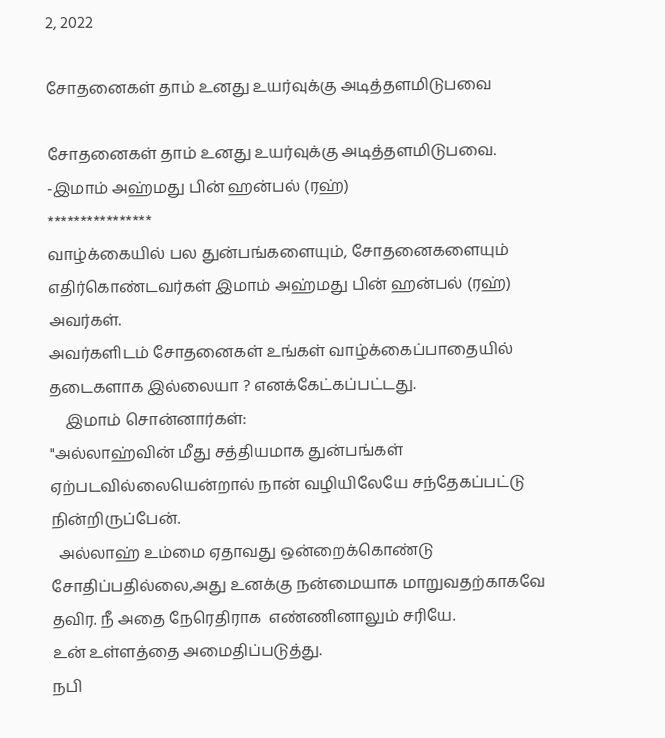2, 2022

சோதனைகள் தாம் உனது உயர்வுக்கு அடித்தளமிடுபவை

சோதனைகள் தாம் உனது உயர்வுக்கு அடித்தளமிடுபவை.
-இமாம் அஹ்மது பின் ஹன்பல் (ரஹ்)
****************
வாழ்க்கையில் பல துன்பங்களையும், சோதனைகளையும் எதிர்கொண்டவர்கள் இமாம் அஹ்மது பின் ஹன்பல் (ரஹ்) அவர்கள்.
அவர்களிடம் சோதனைகள் உங்கள் வாழ்க்கைப்பாதையில் தடைகளாக இல்லையா ? எனக்கேட்கப்பட்டது.
    இமாம் சொன்னார்கள்:
"அல்லாஹ்வின் மீது சத்தியமாக துன்பங்கள் ஏற்படவில்லையென்றால் நான் வழியிலேயே சந்தேகப்பட்டு நின்றிருப்பேன்.
  அல்லாஹ் உம்மை ஏதாவது ஒன்றைக்கொண்டு சோதிப்பதில்லை,அது உனக்கு நன்மையாக மாறுவதற்காகவே தவிர. நீ அதை நேரெதிராக  எண்ணினாலும் சரியே.
உன் உள்ளத்தை அமைதிப்படுத்து.
நபி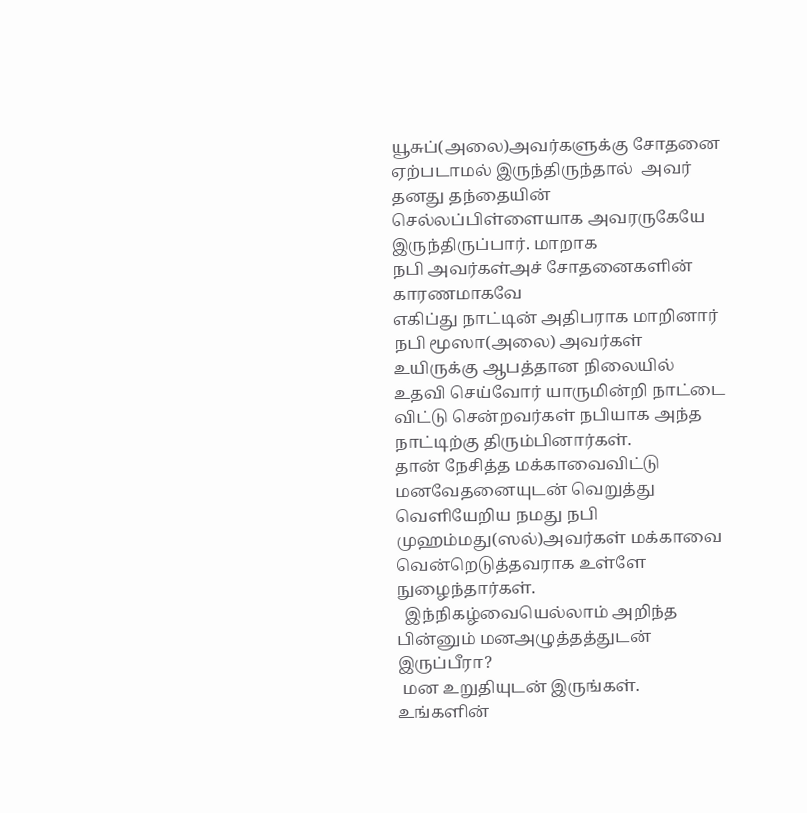யூசுப்(அலை)அவர்களுக்கு சோதனை ஏற்படாமல் இருந்திருந்தால்  அவர்  தனது தந்தையின் செல்லப்பிள்ளையாக அவரருகேயே இருந்திருப்பார். மாறாக
நபி அவர்கள்அச் சோதனைகளின் காரணமாகவே
எகிப்து நாட்டின் அதிபராக மாறினார்
நபி மூஸா(அலை) அவர்கள் உயிருக்கு ஆபத்தான நிலையில் உதவி செய்வோர் யாருமின்றி நாட்டை விட்டு சென்றவர்கள் நபியாக அந்த நாட்டிற்கு திரும்பினார்கள்.
தான் நேசித்த மக்காவைவிட்டு மனவேதனையுடன் வெறுத்து வெளியேறிய நமது நபி முஹம்மது(ஸல்)அவர்கள் மக்காவை வென்றெடுத்தவராக உள்ளே நுழைந்தார்கள்.
  இந்நிகழ்வையெல்லாம் அறிந்த பின்னும் மனஅழுத்தத்துடன் இருப்பீரா?
 மன உறுதியுடன் இருங்கள்.
உங்களின்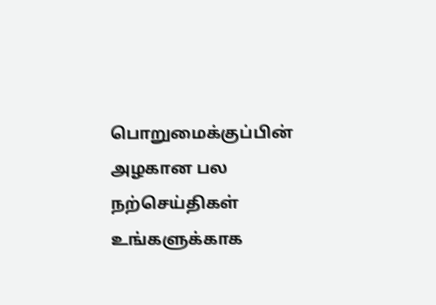பொறுமைக்குப்பின் அழகான பல நற்செய்திகள் உங்களுக்காக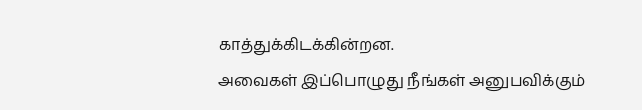காத்துக்கிடக்கின்றன.
அவைகள் இப்பொழுது நீங்கள் அனுபவிக்கும்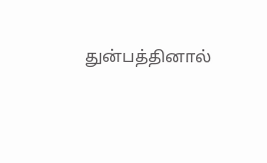துன்பத்தினால்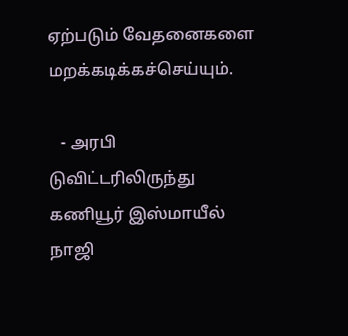ஏற்படும் வேதனைகளை மறக்கடிக்கச்செய்யும்.

   - அரபி டுவிட்டரிலிருந்து
கணியூர் இஸ்மாயீல் நாஜி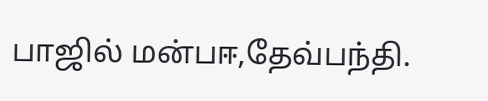பாஜில் மன்பஈ,தேவ்பந்தி.